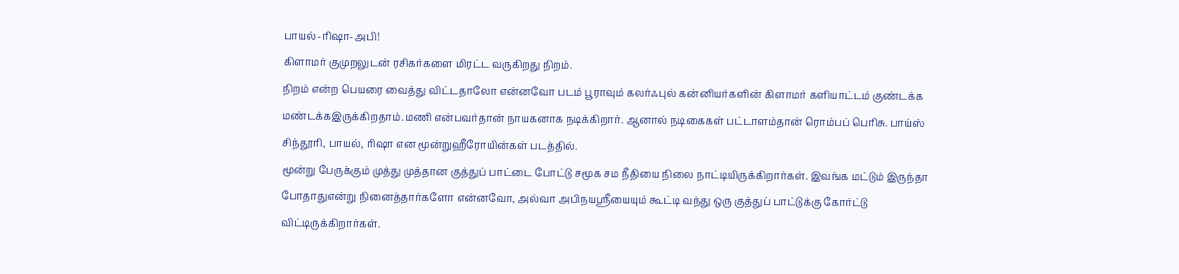பாயல்-ரிஷா-அபி!
கிளாமர் குமுறலுடன் ரசிகர்களை மிரட்ட வருகிறது நிறம்.
நிறம் என்ற பெயரை வைத்து விட்டதாலோ என்னவோ படம் பூராவும் கலர்ஃபுல் கன்னியர்களின் கிளாமர் களியாட்டம் குண்டக்க மண்டக்கஇருக்கிறதாம்.மணி என்பவர்தான் நாயகனாக நடிக்கிறார். ஆனால் நடிகைகள் பட்டாளம்தான் ரொம்பப் பெரிசு. பாய்ஸ் சிந்தூரி, பாயல், ரிஷா என மூன்றுஹீரோயின்கள் படத்தில்.
மூன்று பேருக்கும் முத்து முத்தான குத்துப் பாட்டை போட்டு சமூக சம நீதியை நிலை நாட்டியிருக்கிறார்கள். இவங்க மட்டும் இருந்தா போதாதுஎன்று நினைத்தார்களோ என்னவோ, அல்வா அபிநயஸ்ரீயையும் கூட்டி வந்து ஒரு குத்துப் பாட்டுக்கு கோர்ட்டு விட்டிருக்கிறார்கள்.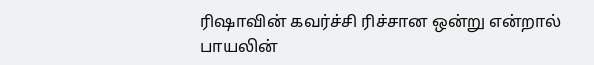ரிஷாவின் கவர்ச்சி ரிச்சான ஒன்று என்றால் பாயலின்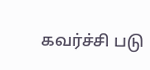கவர்ச்சி படு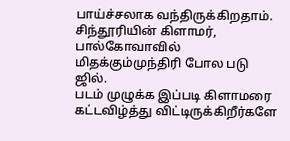பாய்ச்சலாக வந்திருக்கிறதாம். சிந்தூரியின் கிளாமர், பால்கோவாவில் மிதக்கும்முந்திரி போல படு ஜில்.
படம் முழுக்க இப்படி கிளாமரை கட்டவிழ்த்து விட்டிருக்கிறீர்களே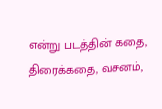என்று படத்தின் கதை, திரைக்கதை, வசனம்,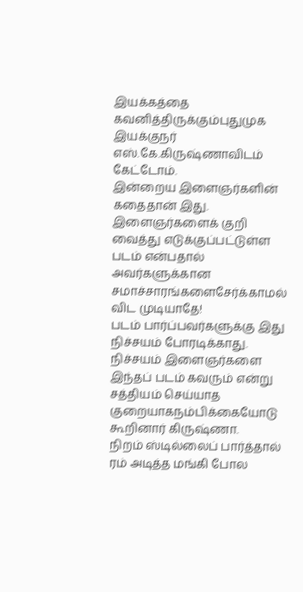இயக்கத்தை கவனித்திருக்கும்புதுமுக இயக்குநர் எஸ்.கே.கிருஷ்ணாவிடம் கேட்டோம்.
இன்றைய இளைஞர்களின் கதைதான் இது. இளைஞர்களைக் குறி வைத்து எடுக்குப்பட்டுள்ள படம் என்பதால் அவர்களுக்கான சமாச்சாரங்களைசேர்க்காமல் விட முடியாதே!
படம் பார்ப்பவர்களுக்கு இது நிச்சயம் போரடிக்காது. நிச்சயம் இளைஞர்களை இந்தப் படம் கவரும் என்று சத்தியம் செய்யாத குறையாகநம்பிக்கையோடு கூறினார் கிருஷ்ணா.
நிறம் ஸ்டில்லைப் பார்த்தால் ரம் அடித்த மங்கி போல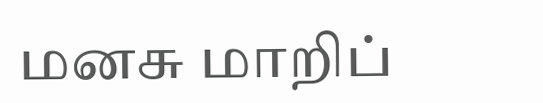மனசு மாறிப்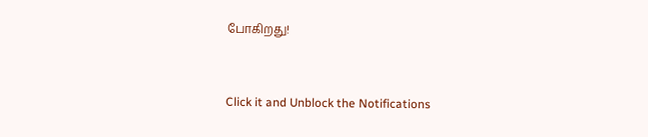போகிறது!


Click it and Unblock the Notifications